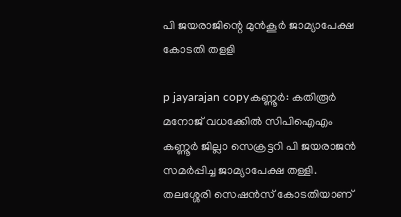പി ജയരാജിന്റെ മുന്‍കൂര്‍ ജാമ്യാപേക്ഷ കോടതി തളളി

p jayarajan copyകണ്ണൂര്‍: കതിരൂര്‍ മനോജ്‌ വധക്കേില്‍ സിപിഐഎം കണ്ണൂര്‍ ജില്ലാ സെക്രട്ടറി പി ജയരാജന്‍ സമര്‍പ്പിച്ച ജാമ്യാപേക്ഷ തള്ളി. തലശ്ശേരി സെഷന്‍സ്‌ കോടതിയാണ്‌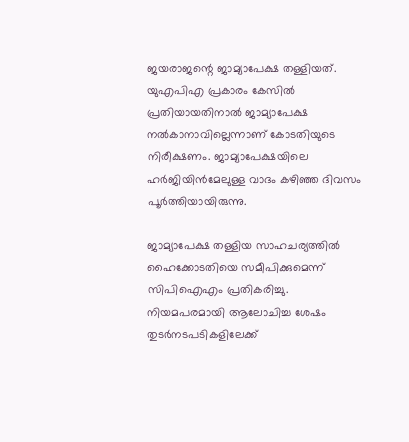ജയരാജന്റെ ജാമ്യാപേക്ഷ തള്ളിയത്‌. യുഎപിഎ പ്രകാരം കേസില്‍ പ്രതിയായതിനാല്‍ ജാമ്യാപേക്ഷ നല്‍കാനാവില്ലെന്നാണ്‌ കോടതിയുടെ നിരീക്ഷണം. ജാമ്യാപേക്ഷയിലെ ഹര്‍ജിയിന്‍മേലുള്ള വാദം കഴിഞ്ഞ ദിവസം പൂര്‍ത്തിയായിരുന്നു.

ജാമ്യാപേക്ഷ തള്ളിയ സാഹചര്യത്തില്‍ ഹൈക്കോടതിയെ സമീപിക്കുമെന്ന്‌ സിപിഐഎം പ്രതികരിച്ചു. നിയമപരമായി ആലോചിച്ച ശേഷം തുടര്‍നടപടികളിലേക്ക്‌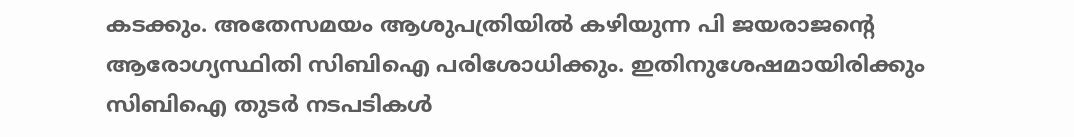കടക്കും. അതേസമയം ആശുപത്രിയില്‍ കഴിയുന്ന പി ജയരാജന്റെ ആരോഗ്യസ്ഥിതി സിബിഐ പരിശോധിക്കും. ഇതിനുശേഷമായിരിക്കും സിബിഐ തുടര്‍ നടപടികള്‍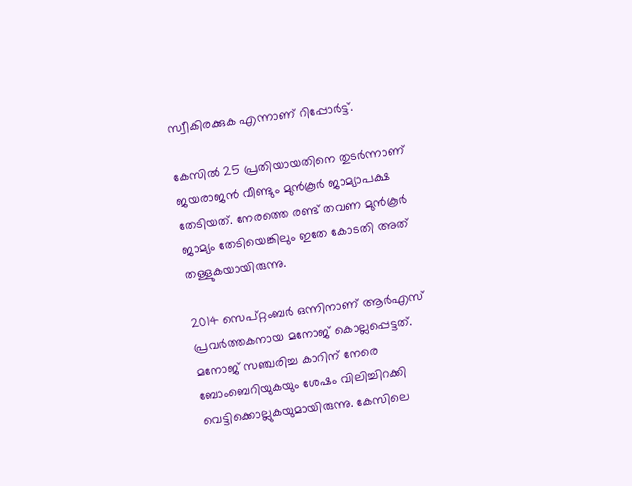സ്വീകിരക്കുക എന്നാണ്‌ റിപ്പോര്‍ട്ട്‌.

കേസില്‍ 25 പ്രതിയായതിനെ തുടര്‍ന്നാണ്‌ ജയരാജന്‍ വീണ്ടും മുന്‍കൂര്‍ ജാമ്യാപക്ഷ തേടിയത്‌. നേരത്തെ രണ്ട്‌ തവണ മുന്‍കൂര്‍ ജാമ്യം തേടിയെങ്കിലും ഇതേ കോടതി അത്‌ തള്ളുകയായിരുന്നു.

2014 സെപ്‌റ്റംബര്‍ ഒന്നിനാണ്‌ ആര്‍എസ്‌ പ്രവര്‍ത്തകനായ മനോജ്‌ കൊല്ലപ്പെട്ടത്‌. മനോജ്‌ സഞ്ചരിച്ച കാറിന്‌ നേരെ ബോംബെറിയുകയും ശേഷം വിലിച്ചിറക്കി വെട്ടിക്കൊല്ലുകയുമായിരുന്നു. കേസിലെ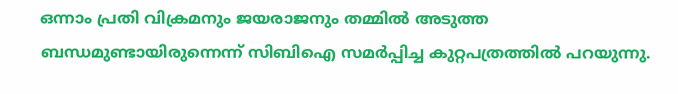ഒന്നാം പ്രതി വിക്രമനും ജയരാജനും തമ്മില്‍ അടുത്ത ബന്ധമുണ്ടായിരുന്നെന്ന്‌ സിബിഐ സമര്‍പ്പിച്ച കുറ്റപത്രത്തില്‍ പറയുന്നു.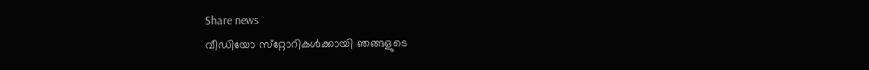Share news
വീഡിയോ സ്‌റ്റോറികള്‍ക്കായി ഞങ്ങളുടെ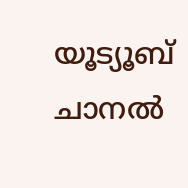യൂട്യൂബ് ചാനല്‍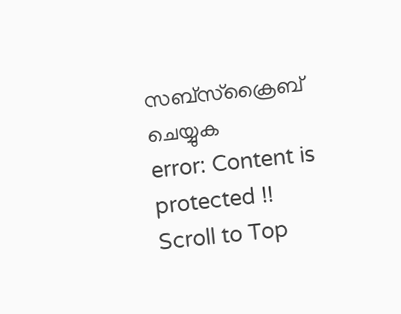സബ്‌സ്‌ക്രൈബ് ചെയ്യുക
error: Content is protected !!
Scroll to Top